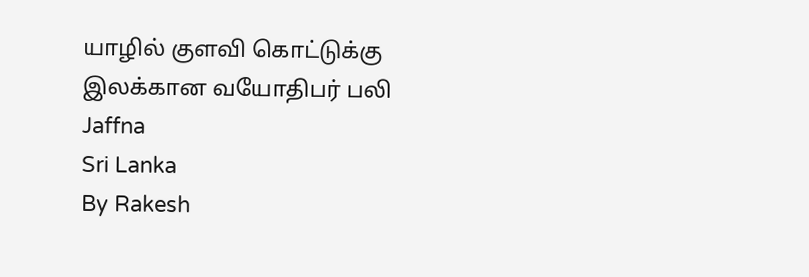யாழில் குளவி கொட்டுக்கு இலக்கான வயோதிபர் பலி
Jaffna
Sri Lanka
By Rakesh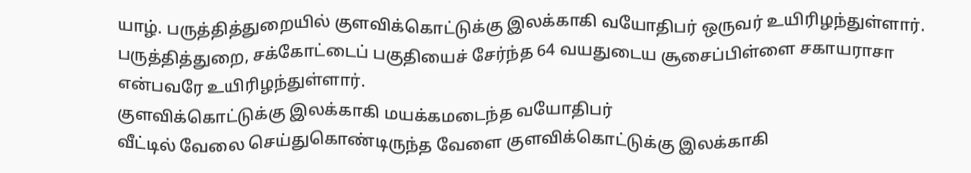யாழ். பருத்தித்துறையில் குளவிக்கொட்டுக்கு இலக்காகி வயோதிபர் ஒருவர் உயிரிழந்துள்ளார்.
பருத்தித்துறை, சக்கோட்டைப் பகுதியைச் சேர்ந்த 64 வயதுடைய சூசைப்பிள்ளை சகாயராசா என்பவரே உயிரிழந்துள்ளார்.
குளவிக்கொட்டுக்கு இலக்காகி மயக்கமடைந்த வயோதிபர்
வீட்டில் வேலை செய்துகொண்டிருந்த வேளை குளவிக்கொட்டுக்கு இலக்காகி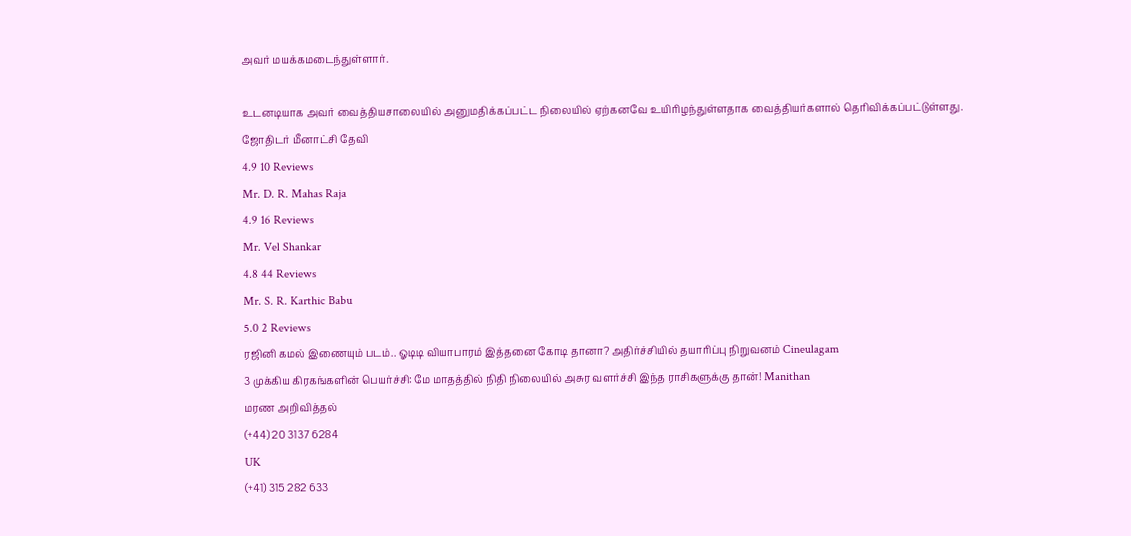அவர் மயக்கமடைந்துள்ளார்.

உடனடியாக அவர் வைத்தியசாலையில் அனுமதிக்கப்பட்ட நிலையில் ஏற்கனவே உயிரிழந்துள்ளதாக வைத்தியர்களால் தெரிவிக்கப்பட்டுள்ளது.
ஜோதிடர் மீனாட்சி தேவி
4.9 10 Reviews
Mr. D. R. Mahas Raja
4.9 16 Reviews
Mr. Vel Shankar
4.8 44 Reviews
Mr. S. R. Karthic Babu
5.0 2 Reviews
ரஜினி கமல் இணையும் படம்.. ஓடிடி வியாபாரம் இத்தனை கோடி தானா? அதிர்ச்சியில் தயாரிப்பு நிறுவனம் Cineulagam
3 முக்கிய கிரகங்களின் பெயர்ச்சி: மே மாதத்தில் நிதி நிலையில் அசுர வளர்ச்சி இந்த ராசிகளுக்கு தான்! Manithan
மரண அறிவித்தல்
(+44) 20 3137 6284
UK
(+41) 315 282 633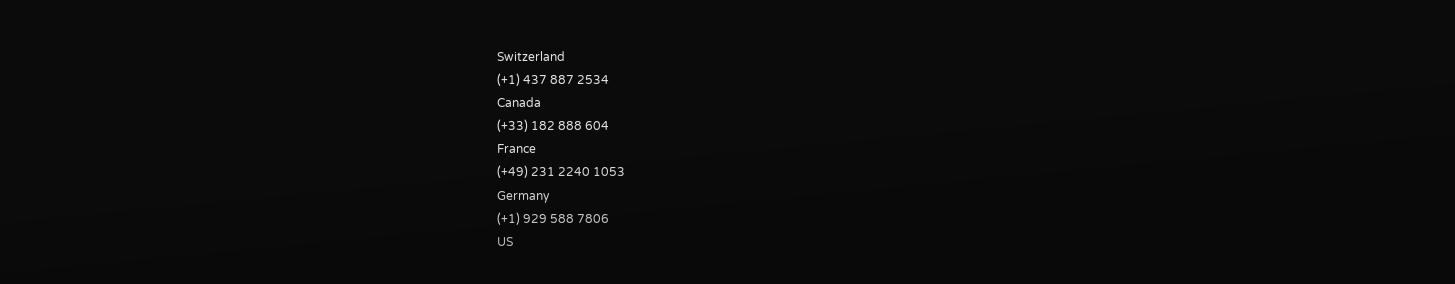Switzerland
(+1) 437 887 2534
Canada
(+33) 182 888 604
France
(+49) 231 2240 1053
Germany
(+1) 929 588 7806
US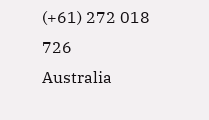(+61) 272 018 726
Australia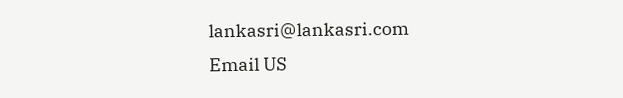lankasri@lankasri.com
Email US